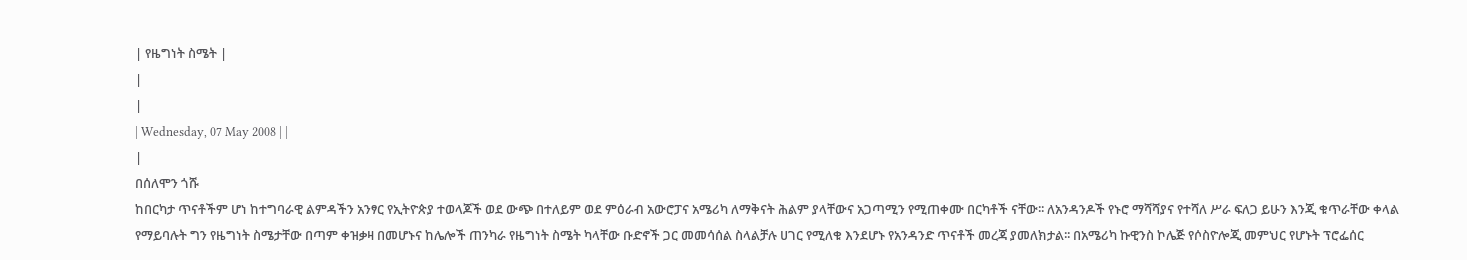| የዜግነት ስሜት |
|
|
| Wednesday, 07 May 2008 | |
|
በሰለሞን ጎሹ
ከበርካታ ጥናቶችም ሆነ ከተግባራዊ ልምዳችን አንፃር የኢትዮጵያ ተወላጆች ወደ ውጭ በተለይም ወደ ምዕራብ አውሮፓና አሜሪካ ለማቅናት ሕልም ያላቸውና አጋጣሚን የሚጠቀሙ በርካቶች ናቸው፡፡ ለአንዳንዶች የኑሮ ማሻሻያና የተሻለ ሥራ ፍለጋ ይሁን እንጂ ቁጥራቸው ቀላል የማይባሉት ግን የዜግነት ስሜታቸው በጣም ቀዝቃዛ በመሆኑና ከሌሎች ጠንካራ የዜግነት ስሜት ካላቸው ቡድኖች ጋር መመሳሰል ስላልቻሉ ሀገር የሚለቁ እንደሆኑ የአንዳንድ ጥናቶች መረጃ ያመለክታል፡፡ በአሜሪካ ኩዊንስ ኮሌጅ የሶስዮሎጂ መምህር የሆኑት ፕሮፌሰር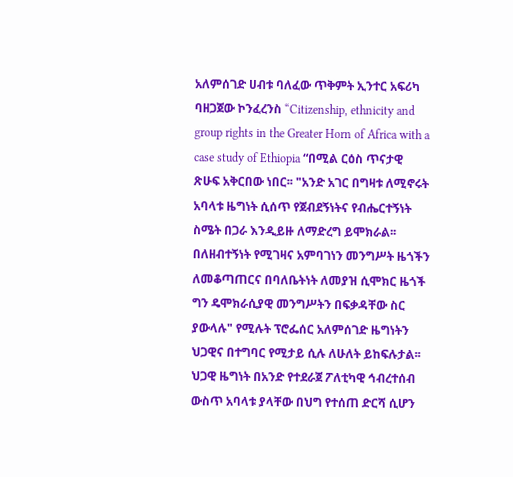አለምሰገድ ሀብቱ ባለፈው ጥቅምት ኢንተር አፍሪካ ባዘጋጀው ኮንፈረንስ “Citizenship, ethnicity and group rights in the Greater Horn of Africa with a case study of Ethiopia “በሚል ርዕስ ጥናታዊ ጽሁፍ አቅርበው ነበር፡፡ "አንድ አገር በግዛቱ ለሚኖሩት አባላቱ ዜግነት ሲሰጥ የጀብደኝነትና የብሔርተኝነት ስሜት በጋራ እንዲይዙ ለማድረግ ይሞክራል፡፡ በለዘብተኝነት የሚገዛና አምባገነን መንግሥት ዜጎችን ለመቆጣጠርና በባለቤትነት ለመያዝ ሲሞክር ዜጎች ግን ዴሞክራሲያዊ መንግሥትን በፍቃዳቸው ስር ያውላሉ" የሚሉት ፕሮፌሰር አለምሰገድ ዜግነትን ህጋዊና በተግባር የሚታይ ሲሉ ለሁለት ይከፍሉታል፡፡ ህጋዊ ዜግነት በአንድ የተደራጀ ፖለቲካዊ ኅብረተሰብ ውስጥ አባላቱ ያላቸው በህግ የተሰጠ ድርሻ ሲሆን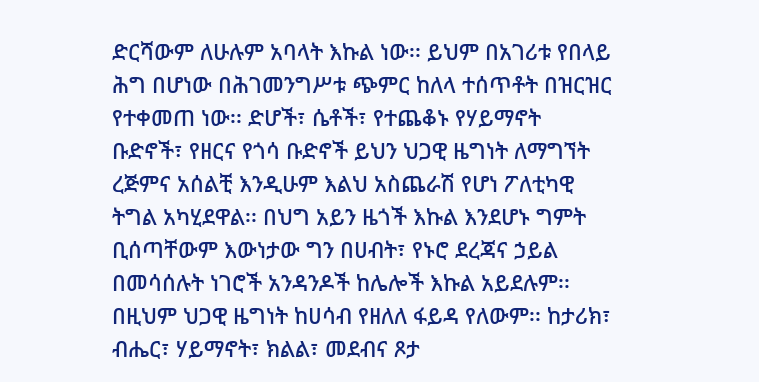ድርሻውም ለሁሉም አባላት እኩል ነው፡፡ ይህም በአገሪቱ የበላይ ሕግ በሆነው በሕገመንግሥቱ ጭምር ከለላ ተሰጥቶት በዝርዝር የተቀመጠ ነው፡፡ ድሆች፣ ሴቶች፣ የተጨቆኑ የሃይማኖት ቡድኖች፣ የዘርና የጎሳ ቡድኖች ይህን ህጋዊ ዜግነት ለማግኘት ረጅምና አሰልቺ እንዲሁም እልህ አስጨራሽ የሆነ ፖለቲካዊ ትግል አካሂደዋል፡፡ በህግ አይን ዜጎች እኩል እንደሆኑ ግምት ቢሰጣቸውም እውነታው ግን በሀብት፣ የኑሮ ደረጃና ኃይል በመሳሰሉት ነገሮች አንዳንዶች ከሌሎች እኩል አይደሉም፡፡ በዚህም ህጋዊ ዜግነት ከሀሳብ የዘለለ ፋይዳ የለውም፡፡ ከታሪክ፣ ብሔር፣ ሃይማኖት፣ ክልል፣ መደብና ጾታ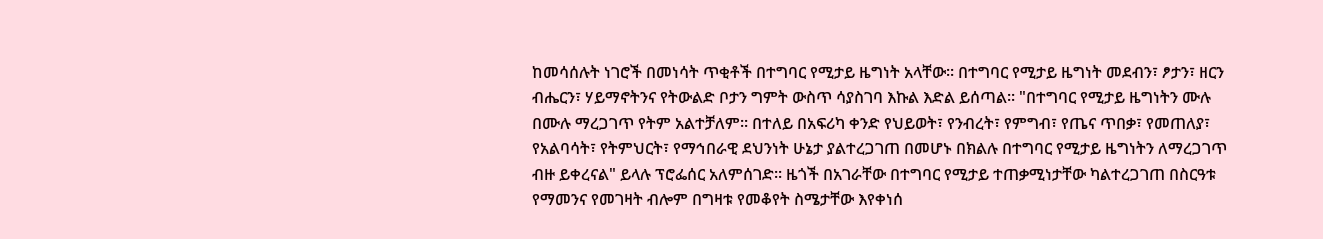ከመሳሰሉት ነገሮች በመነሳት ጥቂቶች በተግባር የሚታይ ዜግነት አላቸው፡፡ በተግባር የሚታይ ዜግነት መደብን፣ ፆታን፣ ዘርን ብሔርን፣ ሃይማኖትንና የትውልድ ቦታን ግምት ውስጥ ሳያስገባ እኩል እድል ይሰጣል፡፡ "በተግባር የሚታይ ዜግነትን ሙሉ በሙሉ ማረጋገጥ የትም አልተቻለም፡፡ በተለይ በአፍሪካ ቀንድ የህይወት፣ የንብረት፣ የምግብ፣ የጤና ጥበቃ፣ የመጠለያ፣ የአልባሳት፣ የትምህርት፣ የማኅበራዊ ደህንነት ሁኔታ ያልተረጋገጠ በመሆኑ በክልሉ በተግባር የሚታይ ዜግነትን ለማረጋገጥ ብዙ ይቀረናል" ይላሉ ፕሮፌሰር አለምሰገድ፡፡ ዜጎች በአገራቸው በተግባር የሚታይ ተጠቃሚነታቸው ካልተረጋገጠ በስርዓቱ የማመንና የመገዛት ብሎም በግዛቱ የመቆየት ስሜታቸው እየቀነሰ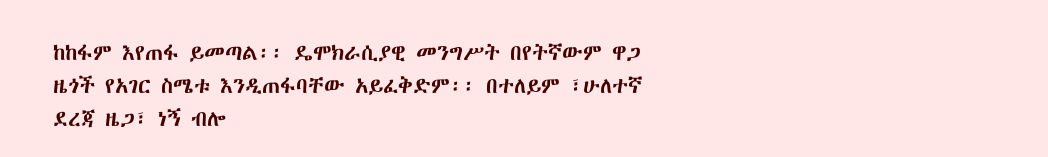ከከፋም እየጠፋ ይመጣል፡፡ ዴሞክራሲያዊ መንግሥት በየትኛውም ዋጋ ዜጎች የአገር ስሜቱ እንዲጠፋባቸው አይፈቅድም፡፡ በተለይም ፣ሁለተኛ ደረጃ ዜጋ፣ ነኝ ብሎ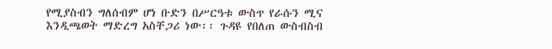የሚያስብን ግለሰብም ሆነ ቡድን በሥርዓቱ ውስጥ የራሱን ሚና እንዲጫወት ማድረግ አስቸጋሪ ነው፡፡ ጉዳዩ የበለጠ ውስብስብ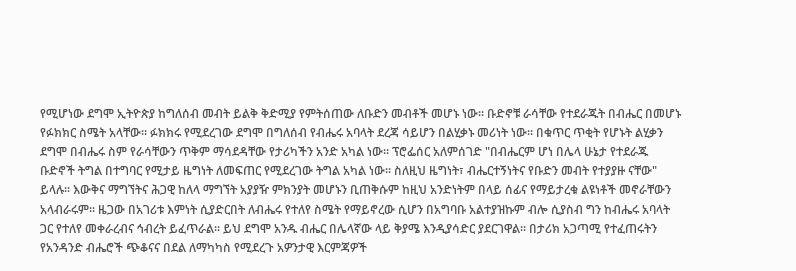የሚሆነው ደግሞ ኢትዮጵያ ከግለሰብ መብት ይልቅ ቅድሚያ የምትሰጠው ለቡድን መብቶች መሆኑ ነው፡፡ ቡድኖቹ ራሳቸው የተደራጁት በብሔር በመሆኑ የፉክክር ስሜት አላቸው፡፡ ፉክክሩ የሚደረገው ደግሞ በግለሰብ የብሔሩ አባላት ደረጃ ሳይሆን በልሂቃኑ መሪነት ነው፡፡ በቁጥር ጥቂት የሆኑት ልሂቃን ደግሞ በብሔሩ ስም የራሳቸውን ጥቅም ማሳደዳቸው የታሪካችን አንድ አካል ነው፡፡ ፕሮፌሰር አለምሰገድ "በብሔርም ሆነ በሌላ ሁኔታ የተደራጁ ቡድኖች ትግል በተግባር የሚታይ ዜግነት ለመፍጠር የሚደረገው ትግል አካል ነው፡፡ ስለዚህ ዜግነት፣ ብሔርተኝነትና የቡድን መብት የተያያዙ ናቸው" ይላሉ፡፡ እውቅና ማግኘትና ሕጋዊ ከለላ ማግኘት አያያዥ ምክንያት መሆኑን ቢጠቅሱም ከዚህ አንድነትም በላይ ሰፊና የማይታረቁ ልዩነቶች መኖራቸውን አላብራሩም፡፡ ዜጋው በአገሪቱ እምነት ሲያድርበት ለብሔሩ የተለየ ስሜት የማይኖረው ሲሆን በአግባቡ አልተያዝኩም ብሎ ሲያስብ ግን ከብሔሩ አባላት ጋር የተለየ መቀራረብና ኅብረት ይፈጥራል፡፡ ይህ ደግሞ አንዱ ብሔር በሌላኛው ላይ ቅያሜ እንዲያሳድር ያደርገዋል፡፡ በታሪክ አጋጣሚ የተፈጠሩትን የአንዳንድ ብሔሮች ጭቆናና በደል ለማካካስ የሚደረጉ አዎንታዊ እርምጃዎች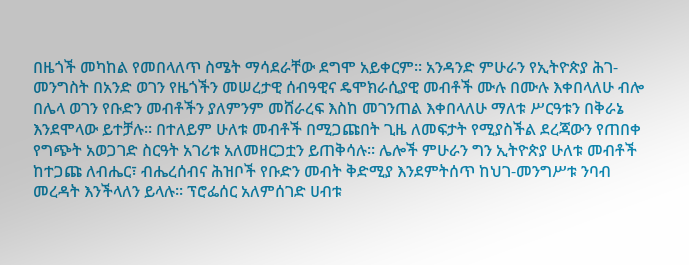በዜጎች መካከል የመበላለጥ ስሜት ማሳደራቸው ደግሞ አይቀርም፡፡ አንዳንድ ምሁራን የኢትዮጵያ ሕገ-መንግስት በአንድ ወገን የዜጎችን መሠረታዊ ሰብዓዊና ዴሞክራሲያዊ መብቶች ሙሉ በሙሉ እቀበላለሁ ብሎ በሌላ ወገን የቡድን መብቶችን ያለምንም መሸራረፍ እስከ መገንጠል እቀበላለሁ ማለቱ ሥርዓቱን በቅራኔ እንደሞላው ይተቻሉ፡፡ በተለይም ሁለቱ መብቶች በሚጋጩበት ጊዜ ለመፍታት የሚያስችል ደረጃውን የጠበቀ የግጭት አወጋገድ ስርዓት አገሪቱ አለመዘርጋቷን ይጠቅሳሉ፡፡ ሌሎች ምሁራን ግን ኢትዮጵያ ሁለቱ መብቶች ከተጋጩ ለብሔር፣ ብሔረሰብና ሕዝቦች የቡድን መብት ቅድሚያ እንደምትሰጥ ከህገ-መንግሥቱ ንባብ መረዳት እንችላለን ይላሉ፡፡ ፕሮፌሰር አለምሰገድ ሀብቱ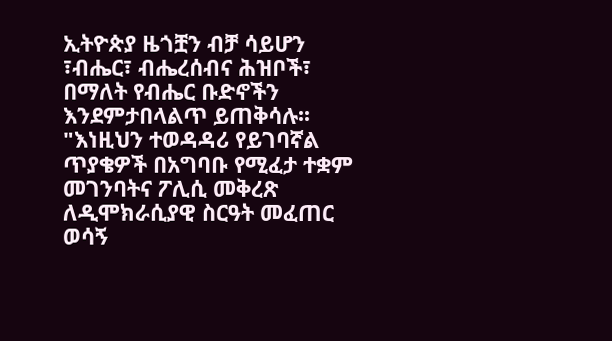ኢትዮጵያ ዜጎቿን ብቻ ሳይሆን ፣ብሔር፣ ብሔረሰብና ሕዝቦች፣ በማለት የብሔር ቡድኖችን እንደምታበላልጥ ይጠቅሳሉ፡፡ "እነዚህን ተወዳዳሪ የይገባኛል ጥያቄዎች በአግባቡ የሚፈታ ተቋም መገንባትና ፖሊሲ መቅረጽ ለዲሞክራሲያዊ ስርዓት መፈጠር ወሳኝ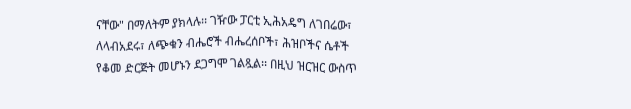ናቸው" በማለትም ያክላሉ፡፡ ገዥው ፓርቲ ኢሕአዴግ ለገበሬው፣ ለላብአደሩ፣ ለጭቁን ብሔሮች ብሔረሰቦች፣ ሕዝቦችና ሴቶች የቆመ ድርጅት መሆኑን ደጋግሞ ገልጿል፡፡ በዚህ ዝርዝር ውስጥ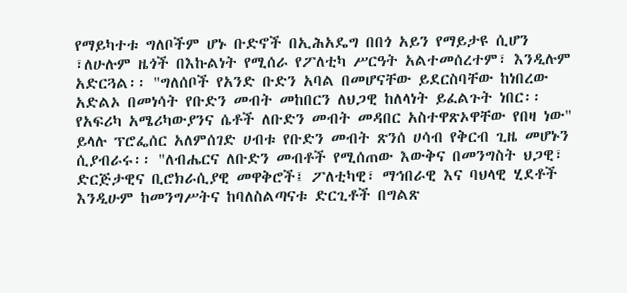የማይካተቱ ግለቦችም ሆኑ ቡድኖች በኢሕአዴግ በበጎ አይን የማይታዩ ሲሆን ፣ለሁሉም ዜጎች በእኩልነት የሚሰራ የፖለቲካ ሥርዓት አልተመሰረተም፣ እንዲሉም አድርጓል፡፡ "ግለሰቦች የአንድ ቡድን አባል በመሆናቸው ይደርስባቸው ከነበረው አድልኦ በመነሳት የቡድን መብት መከበርን ለህጋዊ ከለላነት ይፈልጉት ነበር፡፡ የአፍሪካ አሜሪካውያንና ሴቶች ለቡድን መብት መዳበር አስተዋጽኦዋቸው የበዛ ነው" ይላሉ ፕሮፌሰር አለምሰገድ ሀብቱ የቡድን መብት ጽንሰ ሀሳብ የቅርብ ጊዜ መሆኑን ሲያብራሩ፡፡ "ለብሔርና ለቡድን መብቶች የሚሰጠው እውቅና በመንግስት ህጋዊ፣ ድርጅታዊና ቢሮክራሲያዊ መዋቅሮች፤ ፖለቲካዊ፣ ማኅበራዊ እና ባህላዊ ሂደቶች እንዲሁም ከመንግሥትና ከባለስልጣናቱ ድርጊቶች በግልጽ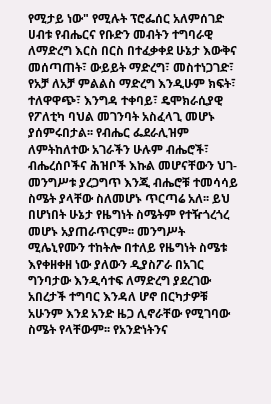የሚታይ ነው" የሚሉት ፕሮፌሰር አለምሰገድ ሀብቱ የብሔርና የቡድን መብትን ተግባራዊ ለማድረግ እርስ በርስ በተፈቃቀደ ሁኔታ እውቅና መሰጣጠት፣ ውይይት ማድረግ፣ መስተነጋገድ፣ የአቻ ለአቻ ምልልስ ማድረግ እንዲሁም ክፍት፣ ተለዋዋጭ፣ እንግዳ ተቀባይ፣ ዴሞክራሲያዊ የፖለቲካ ባህል መገንባት አስፈላጊ መሆኑ ያሰምሩበታል፡፡ የብሔር ፌደራሊዝም ለምትከለተው አገራችን ሁሉም ብሔሮች፣ ብሔረሰቦችና ሕዝቦች እኩል መሆናቸውን ህገ-መንግሥቱ ያረጋግጥ እንጂ ብሔሮቹ ተመሳሳይ ስሜት ያላቸው ስለመሆኑ ጥርጣሬ አለ፡፡ ይህ በሆነበት ሁኔታ የዜግነት ስሜትም የተዥጎረጎረ መሆኑ አያጠራጥርም፡፡ መንግሥት ሚሌኒየሙን ተከትሎ በተለይ የዜግነት ስሜቱ እየቀዘቀዘ ነው ያለውን ዲያስፖራ በአገር ግንባታው እንዲሳተፍ ለማድረግ ያደረገው አበረታች ተግባር እንዳለ ሆኖ በርካታዎቹ አሁንም እንደ አንድ ዜጋ ሊኖራቸው የሚገባው ስሜት የላቸውም፡፡ የአንድነትንና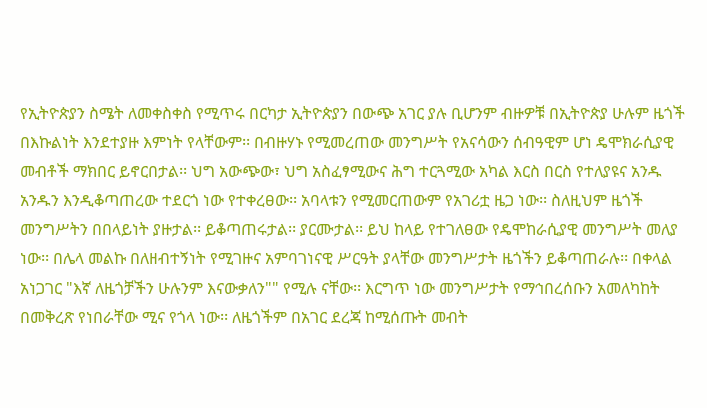የኢትዮጵያን ስሜት ለመቀስቀስ የሚጥሩ በርካታ ኢትዮጵያን በውጭ አገር ያሉ ቢሆንም ብዙዎቹ በኢትዮጵያ ሁሉም ዜጎች በእኩልነት እንደተያዙ እምነት የላቸውም፡፡ በብዙሃኑ የሚመረጠው መንግሥት የአናሳውን ሰብዓዊም ሆነ ዴሞክራሲያዊ መብቶች ማክበር ይኖርበታል፡፡ ህግ አውጭው፣ ህግ አስፈፃሚውና ሕግ ተርጓሚው አካል እርስ በርስ የተለያዩና አንዱ አንዱን እንዲቆጣጠረው ተደርጎ ነው የተቀረፀው፡፡ አባላቱን የሚመርጠውም የአገሪቷ ዜጋ ነው፡፡ ስለዚህም ዜጎች መንግሥትን በበላይነት ያዙታል፡፡ ይቆጣጠሩታል፡፡ ያርሙታል፡፡ ይህ ከላይ የተገለፀው የዴሞከራሲያዊ መንግሥት መለያ ነው፡፡ በሌላ መልኩ በለዘብተኝነት የሚገዙና አምባገነናዊ ሥርዓት ያላቸው መንግሥታት ዜጎችን ይቆጣጠራሉ፡፡ በቀላል አነጋገር "እኛ ለዜጎቻችን ሁሉንም እናውቃለን"" የሚሉ ናቸው፡፡ እርግጥ ነው መንግሥታት የማኅበረሰቡን አመለካከት በመቅረጽ የነበራቸው ሚና የጎላ ነው፡፡ ለዜጎችም በአገር ደረጃ ከሚሰጡት መብት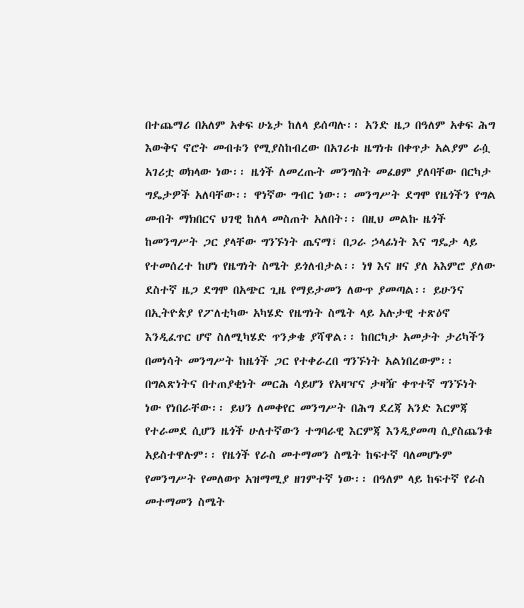በተጨማሪ በአለም አቀፍ ሁኔታ ከለላ ይሰጣሉ፡፡ አንድ ዜጋ በዓለም አቀፍ ሕግ እውቅና ኖሮት መብቱን የሚያስከብረው በአገሪቱ ዜግነቱ በቀጥታ አልያም ራሷ አገሪቷ ወክላው ነው፡፡ ዜጎች ለመረጡት መንግስት መፈፀም ያለባቸው በርካታ ግዴታዎች አለባቸው፡፡ ዋነኛው ግብር ነው፡፡ መንግሥት ደግሞ የዜጎችን የግል መብት ማክበርና ህገዊ ከለላ መስጠት አለበት፡፡ በዚህ መልኩ ዜጎች ከመንግሥት ጋር ያላቸው ግንኙነት ጤናማ፣ በጋራ ኃላፊነት እና ግዴታ ላይ የተመሰረተ ከሆነ የዜግነት ስሜት ይጎለብታል፡፡ ነፃ እና ዘና ያለ አእምሮ ያለው ደስተኛ ዜጋ ደግሞ በአጭር ጊዜ የማይታመን ለውጥ ያመጣል፡፡ ይሁንና በኢትዮጵያ የፖለቲካው አካሄድ የዜግነት ስሜት ላይ አሉታዊ ተጽዕኖ እንዲፈጥር ሆኖ ስለሚካሄድ ጥንቃቄ ያሻዋል፡፡ ከበርካታ አመታት ታሪካችን በመነሳት መንግሥት ከዜጎች ጋር የተቀራረበ ግንኙነት አልነበረውም፡፡ በግልጽነትና በተጠያቂነት መርሕ ሳይሆን የአዛዣና ታዛዥ ቀጥተኛ ግንኙነት ነው የነበራቸው፡፡ ይህን ለመቀየር መንግሥት በሕግ ደረጃ አንድ እርምጃ የተራመደ ሲሆን ዜጎች ሁለተኛውን ተግባራዊ እርምጃ እንዲያመጣ ሲያስጨንቁ አይስተዋሉም፡፡ የዜጎች የራስ መተማመን ስሜት ከፍተኛ ባለመሆኑም የመንግሥት የመለወጥ አዝማሚያ ዘገምተኛ ነው፡፡ በዓለም ላይ ከፍተኛ የራስ መተማመን ስሜት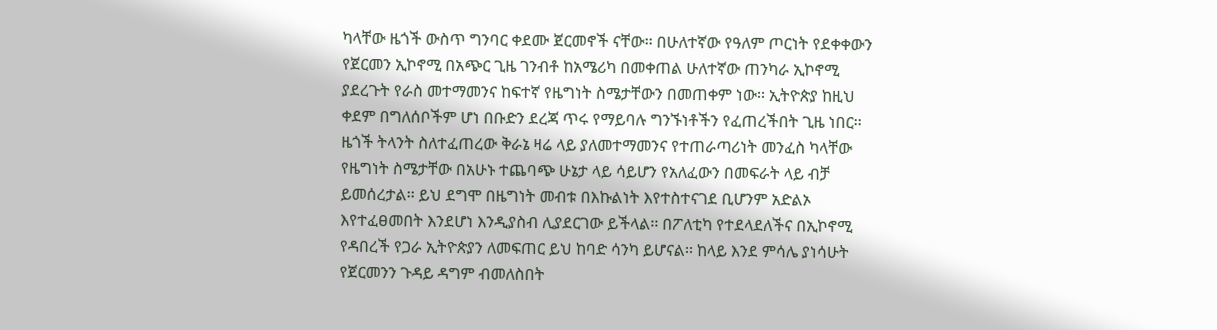ካላቸው ዜጎች ውስጥ ግንባር ቀደሙ ጀርመኖች ናቸው፡፡ በሁለተኛው የዓለም ጦርነት የደቀቀውን የጀርመን ኢኮኖሚ በአጭር ጊዜ ገንብቶ ከአሜሪካ በመቀጠል ሁለተኛው ጠንካራ ኢኮኖሚ ያደረጉት የራስ መተማመንና ከፍተኛ የዜግነት ስሜታቸውን በመጠቀም ነው፡፡ ኢትዮጵያ ከዚህ ቀደም በግለሰቦችም ሆነ በቡድን ደረጃ ጥሩ የማይባሉ ግንኙነቶችን የፈጠረችበት ጊዜ ነበር፡፡ ዜጎች ትላንት ስለተፈጠረው ቅራኔ ዛሬ ላይ ያለመተማመንና የተጠራጣሪነት መንፈስ ካላቸው የዜግነት ስሜታቸው በአሁኑ ተጨባጭ ሁኔታ ላይ ሳይሆን የአለፈውን በመፍራት ላይ ብቻ ይመሰረታል፡፡ ይህ ደግሞ በዜግነት መብቱ በእኩልነት እየተስተናገደ ቢሆንም አድልኦ እየተፈፀመበት እንደሆነ እንዲያስብ ሊያደርገው ይችላል፡፡ በፖለቲካ የተደላደለችና በኢኮኖሚ የዳበረች የጋራ ኢትዮጵያን ለመፍጠር ይህ ከባድ ሳንካ ይሆናል፡፡ ከላይ እንደ ምሳሌ ያነሳሁት የጀርመንን ጉዳይ ዳግም ብመለስበት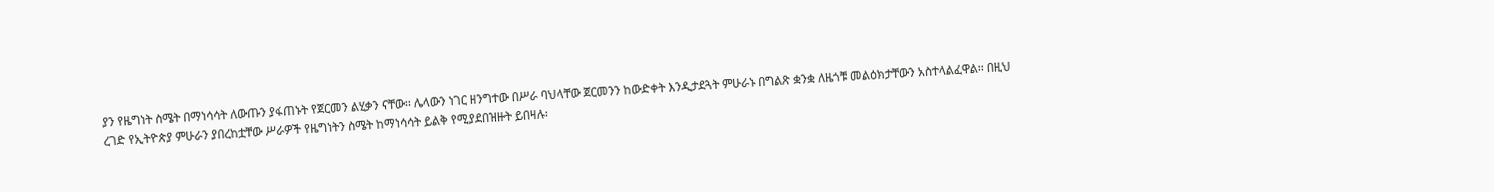ያን የዜግነት ስሜት በማነሳሳት ለውጡን ያፋጠኑት የጀርመን ልሂቃን ናቸው፡፡ ሌላውን ነገር ዘንግተው በሥራ ባህላቸው ጀርመንን ከውድቀት እንዲታደጓት ምሁራኑ በግልጽ ቋንቋ ለዜጎቹ መልዕክታቸውን አስተላልፈዋል፡፡ በዚህ ረገድ የኢትዮጵያ ምሁራን ያበረከቷቸው ሥራዎች የዜግነትን ስሜት ከማነሳሳት ይልቅ የሚያደበዝዙት ይበዛሉ፡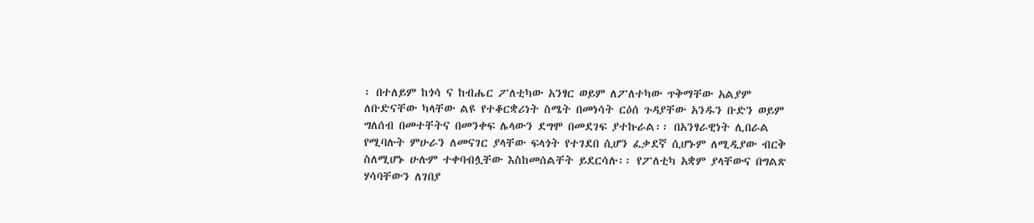፡ በተለይም ከጎሳ ና ከብሔር ፖለቲካው አንፃር ወይም ለፖለተካው ጥቅማቸው አልያም ለቡድናቸው ካላቸው ልዩ የተቆርቋሪነት ስሜት በመነሳት ርዕሰ ጉዳያቸው አንዱን ቡድን ወይም ግለሰብ በመተቸትና በመንቀፍ ሌላውን ደግሞ በመደገፍ ያተኩራል፡፡ በአንፃራዊነት ሊበራል የሚባሉት ምሁራን ለመናገር ያላቸው ፍላጎት የተገደበ ሲሆን ፈቃደኛ ሲሆኑም ለሚዲያው ብርቅ ስለሚሆኑ ሁሉም ተቀባብሏቸው እስከመሰልቸት ይደርሳሉ፡፡ የፖለቲካ አቋም ያላቸውና በግልጽ ሃሳባቸውን ለገበያ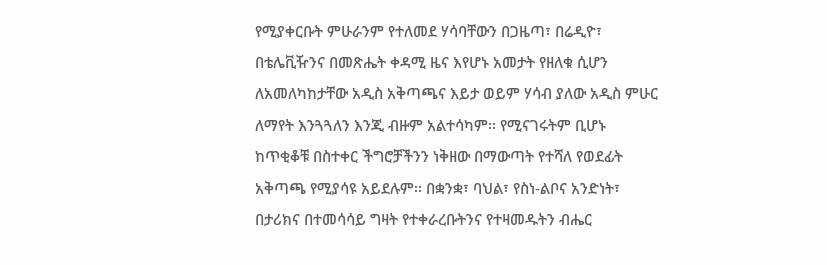የሚያቀርቡት ምሁራንም የተለመደ ሃሳባቸውን በጋዜጣ፣ በሬዲዮ፣ በቴሌቪዥንና በመጽሔት ቀዳሚ ዜና እየሆኑ አመታት የዘለቁ ሲሆን ለአመለካከታቸው አዲስ አቅጣጫና እይታ ወይም ሃሳብ ያለው አዲስ ምሁር ለማየት እንጓጓለን እንጂ ብዙም አልተሳካም፡፡ የሚናገሩትም ቢሆኑ ከጥቂቆቹ በስተቀር ችግሮቻችንን ነቅዘው በማውጣት የተሻለ የወደፊት አቅጣጫ የሚያሳዩ አይደሉም፡፡ በቋንቋ፣ ባህል፣ የስነ-ልቦና አንድነት፣ በታሪክና በተመሳሳይ ግዛት የተቀራረቡትንና የተዛመዱትን ብሔር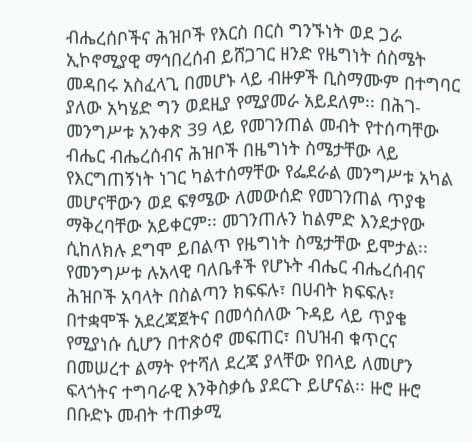ብሔረሰቦችና ሕዝቦች የእርስ በርስ ግንኙነት ወደ ጋራ ኢኮኖሚያዊ ማኅበረሰብ ይሸጋገር ዘንድ የዜግነት ሰስሜት መዳበሩ አስፈላጊ በመሆኑ ላይ ብዙዎች ቢስማሙም በተግባር ያለው አካሄድ ግን ወደዚያ የሚያመራ አይደለም፡፡ በሕገ-መንግሥቱ አንቀጽ 39 ላይ የመገንጠል መብት የተሰጣቸው ብሔር ብሔረሰብና ሕዝቦች በዜግነት ስሜታቸው ላይ የእርግጠኝነት ነገር ካልተሰማቸው የፌደራል መንግሥቱ አካል መሆናቸውን ወደ ፍፃሜው ለመውሰድ የመገንጠል ጥያቄ ማቅረባቸው አይቀርም፡፡ መገንጠሉን ከልምድ እንደታየው ሲከለክሉ ደግሞ ይበልጥ የዜግነት ስሜታቸው ይሞታል፡፡ የመንግሥቱ ሉአላዊ ባለቤቶች የሆኑት ብሔር ብሔረሰብና ሕዝቦች አባላት በስልጣን ክፍፍሉ፣ በሀብት ክፍፍሉ፣ በተቋሞች አደረጃጀትና በመሳሰለው ጉዳይ ላይ ጥያቄ የሚያነሱ ሲሆን በተጽዕኖ መፍጠር፣ በህዝብ ቁጥርና በመሠረተ ልማት የተሻለ ደረጃ ያላቸው የበላይ ለመሆን ፍላጎትና ተግባራዊ እንቅስቃሴ ያደርጉ ይሆናል፡፡ ዙሮ ዙሮ በቡድኑ መብት ተጠቃሚ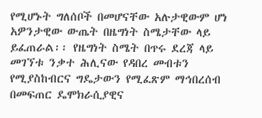የሚሆኑት ግለሰቦች በመሆናቸው አሉታዊውም ሆነ አዎንታዊው ውጤት በዜግነት ስሜታቸው ላይ ይፈጠራል፡፡ የዜግነት ስሜት በጥሩ ደረጃ ላይ መገኘቱ ንቃተ ሕሊናው የዳበረ መብቱን የሚያስከብርና ግዴታውን የሚፈጽም ማኅበረሰብ በመፍጠር ዴሞክራሲያዊና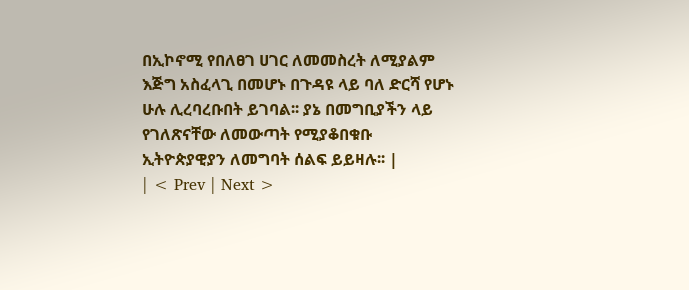በኢኮኖሚ የበለፀገ ሀገር ለመመስረት ለሚያልም እጅግ አስፈላጊ በመሆኑ በጉዳዩ ላይ ባለ ድርሻ የሆኑ ሁሉ ሊረባረቡበት ይገባል፡፡ ያኔ በመግቢያችን ላይ የገለጽናቸው ለመውጣት የሚያቆበቁቡ ኢትዮጵያዊያን ለመግባት ሰልፍ ይይዛሉ፡፡ |
| < Prev | Next >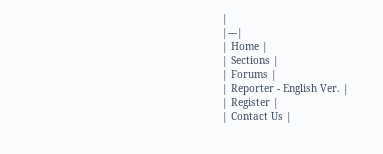|
|---|
| Home |
| Sections |
| Forums |
| Reporter - English Ver. |
| Register |
| Contact Us |